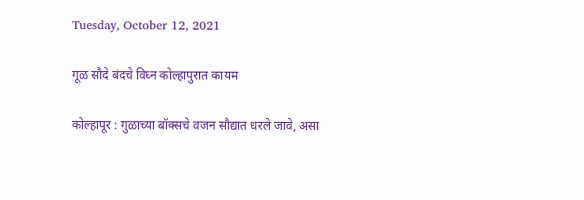Tuesday, October 12, 2021

गूळ सौदे बंदचे विघ्न कोल्हापुरात कायम

कोल्हापूर : गुळाच्या बॉक्सचे वजन सौद्यात धरले जावे, असा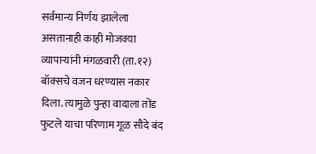सर्वमान्य निर्णय झालेला असतानाही काही मोजक्या व्यापाऱ्यांनी मंगळवारी (ता.१२) बॉक्सचे वजन धरण्यास नकार दिला. त्यामुळे पुन्हा वादाला तोंड फुटले याचा परिणाम गूळ सौदे बंद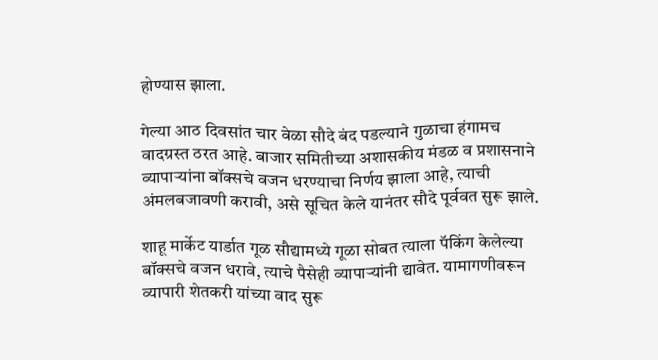होण्यास झाला.

गेल्या आठ दिवसांत चार वेळा सौदे बंद पडल्याने गुळाचा हंगामच वादग्रस्त ठरत आहे. बाजार समितीच्या अशासकीय मंडळ व प्रशासनाने व्यापाऱ्यांना बॉक्सचे वजन धरण्याचा निर्णय झाला आहे, त्याची अंमलबजावणी करावी, असे सूचित केले यानंतर सौदे पूर्ववत सुरू झाले.

शाहू मार्केट यार्डात गूळ सौद्यामध्ये गूळा सोबत त्याला पॅकिंग केलेल्या बॉक्सचे वजन धरावे, त्याचे पैसेही व्यापाऱ्यांनी द्यावेत. यामागणीवरून व्यापारी शेतकरी यांच्या वाद सुरू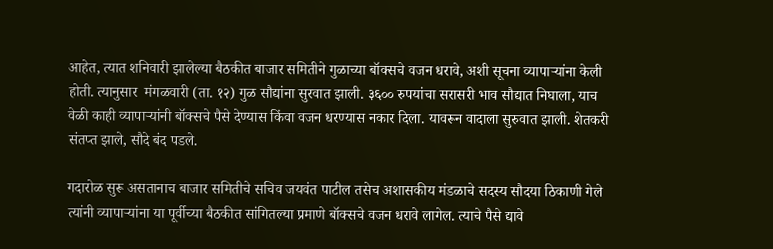आहेत, त्यात शनिवारी झालेल्या बैठकीत बाजार समितीने गुळाच्या बॉक्सचे वजन धरावे, अशी सूचना व्यापाऱ्यांना केली होती. त्यानुसार  मंगळवारी (ता. १२) गुळ सौद्यांना सुरवात झाली. ३६०० रुपयांचा सरासरी भाव सौद्यात निघाला, याच वेळी काही व्यापाऱ्यांनी बॉक्सचे पैसे देण्यास किंवा वजन धरण्यास नकार दिला. यावरून वादाला सुरुवात झाली. शेतकरी संतप्त झाले, सौदे बंद पडले.

गदारोळ सुरू असतानाच बाजार समितीचे सचिव जयवंत पाटील तसेच अशासकीय मंडळाचे सदस्य सौदया ठिकाणी गेले त्यांनी व्यापाऱ्यांना या पूर्वीच्या बैठकीत सांगितल्या प्रमाणे बॉक्सचे वजन धरावे लागेल. त्याचे पैसे द्यावे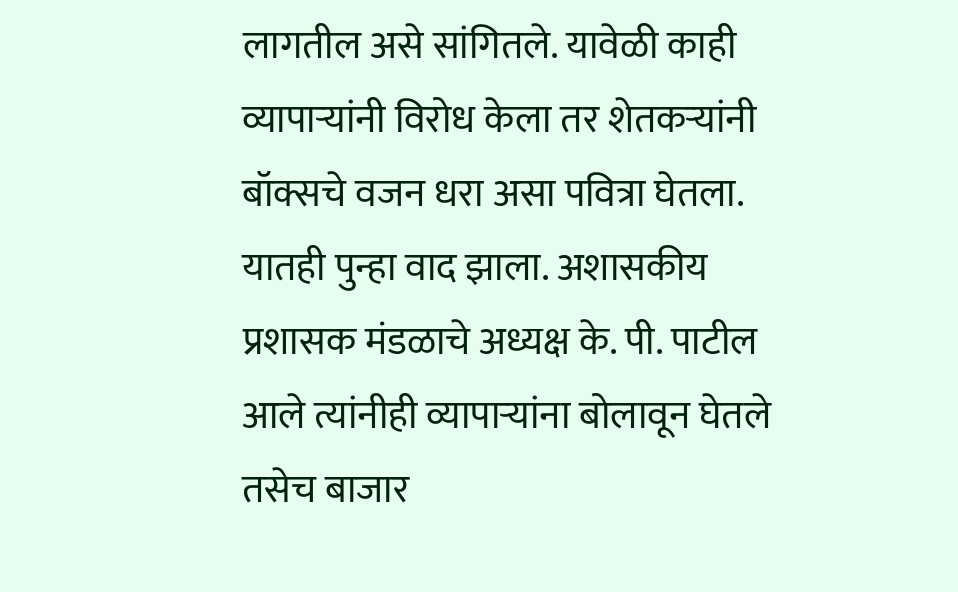लागतील असे सांगितले. यावेळी काही व्यापाऱ्यांनी विरोध केला तर शेतकऱ्यांनी बॉक्सचे वजन धरा असा पवित्रा घेतला. यातही पुन्हा वाद झाला. अशासकीय प्रशासक मंडळाचे अध्यक्ष के. पी. पाटील आले त्यांनीही व्यापाऱ्यांना बोलावून घेतले तसेच बाजार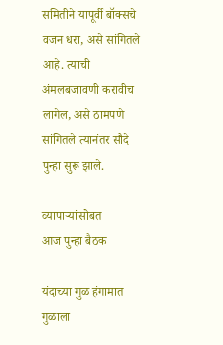समितीने यापूर्वी बॉक्सचे वजन धरा, असे सांगितले आहे. त्याची अंमलबजावणी करावीच लागेल, असे ठामपणे सांगितले त्यानंतर सौदे पुन्हा सुरू झाले.

व्‍यापाऱ्यांसोबत
आज पुन्हा बैठक

यंदाच्या गुळ हंगामात गुळाला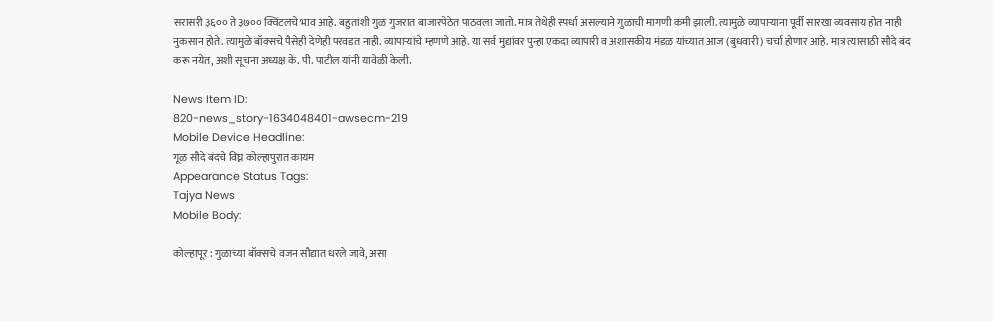सरासरी ३६०० ते ३७०० क्विंटलचे भाव आहे. बहुतांशी गुळ गुजरात बाजारपेठेत पाठवला जातो. मात्र तेथेही स्पर्धा असल्याने गुळाची मागणी कमी झाली. त्यामुळे व्यापाऱ्याना पूर्वी सारखा व्यवसाय होत नाही नुकसान होते. त्यामुळे बॉक्सचे पैसेही देणेही परवडत नाही. व्यापाऱ्यांचे म्हणणे आहे. या सर्व मुद्यांवर पुन्हा एकदा व्यापारी व अशासकीय मंडळ यांच्यात आज (बुधवारी) चर्चा होणार आहे. मात्र त्यासाठी सौदे बंद करू नयेत, अशी सूचना अध्यक्ष के. पी. पाटील यांनी यावेळी केली.

News Item ID:
820-news_story-1634048401-awsecm-219
Mobile Device Headline:
गूळ सौदे बंदचे विघ्न कोल्हापुरात कायम
Appearance Status Tags:
Tajya News
Mobile Body:

कोल्हापूर : गुळाच्या बॉक्सचे वजन सौद्यात धरले जावे, असा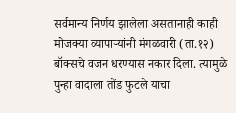सर्वमान्य निर्णय झालेला असतानाही काही मोजक्या व्यापाऱ्यांनी मंगळवारी (ता.१२) बॉक्सचे वजन धरण्यास नकार दिला. त्यामुळे पुन्हा वादाला तोंड फुटले याचा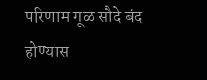परिणाम गूळ सौदे बंद होण्यास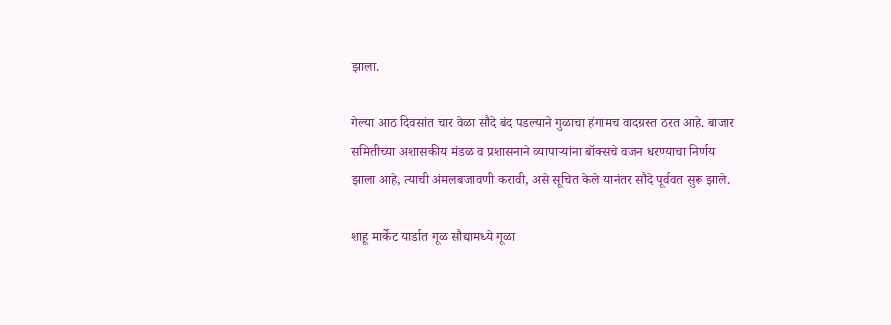झाला.

गेल्या आठ दिवसांत चार वेळा सौदे बंद पडल्याने गुळाचा हंगामच वादग्रस्त ठरत आहे. बाजार समितीच्या अशासकीय मंडळ व प्रशासनाने व्यापाऱ्यांना बॉक्सचे वजन धरण्याचा निर्णय झाला आहे, त्याची अंमलबजावणी करावी, असे सूचित केले यानंतर सौदे पूर्ववत सुरू झाले.

शाहू मार्केट यार्डात गूळ सौद्यामध्ये गूळा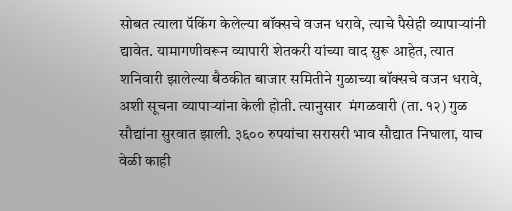सोबत त्याला पॅकिंग केलेल्या बॉक्सचे वजन धरावे, त्याचे पैसेही व्यापाऱ्यांनी द्यावेत. यामागणीवरून व्यापारी शेतकरी यांच्या वाद सुरू आहेत, त्यात शनिवारी झालेल्या बैठकीत बाजार समितीने गुळाच्या बॉक्सचे वजन धरावे, अशी सूचना व्यापाऱ्यांना केली होती. त्यानुसार  मंगळवारी (ता. १२) गुळ सौद्यांना सुरवात झाली. ३६०० रुपयांचा सरासरी भाव सौद्यात निघाला, याच वेळी काही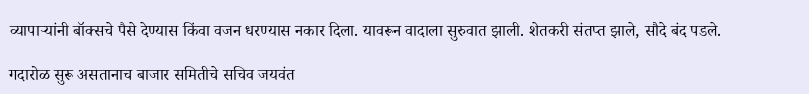व्यापाऱ्यांनी बॉक्सचे पैसे देण्यास किंवा वजन धरण्यास नकार दिला. यावरून वादाला सुरुवात झाली. शेतकरी संतप्त झाले, सौदे बंद पडले.

गदारोळ सुरू असतानाच बाजार समितीचे सचिव जयवंत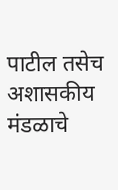पाटील तसेच अशासकीय मंडळाचे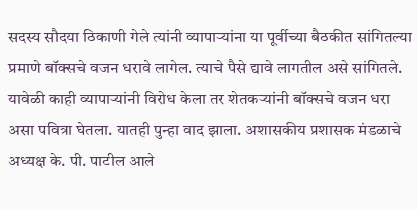सदस्य सौदया ठिकाणी गेले त्यांनी व्यापाऱ्यांना या पूर्वीच्या बैठकीत सांगितल्या प्रमाणे बॉक्सचे वजन धरावे लागेल. त्याचे पैसे द्यावे लागतील असे सांगितले. यावेळी काही व्यापाऱ्यांनी विरोध केला तर शेतकऱ्यांनी बॉक्सचे वजन धरा असा पवित्रा घेतला. यातही पुन्हा वाद झाला. अशासकीय प्रशासक मंडळाचे अध्यक्ष के. पी. पाटील आले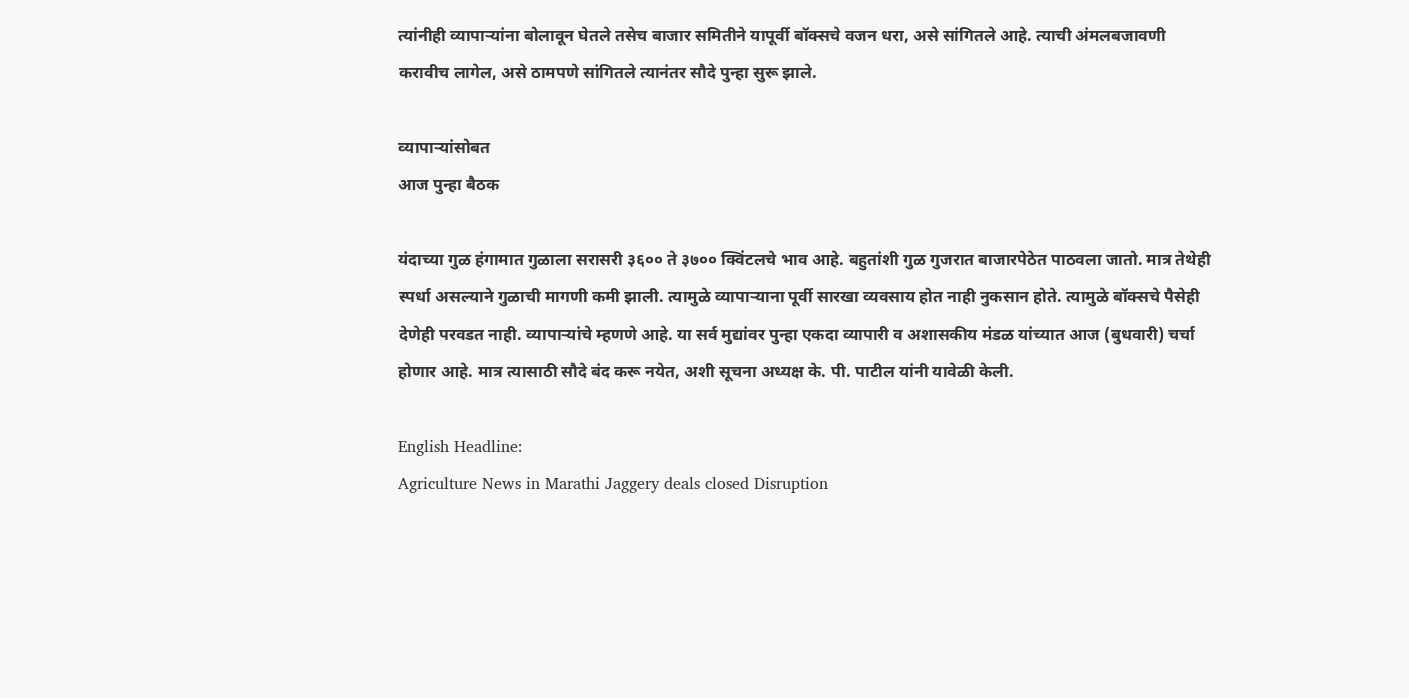त्यांनीही व्यापाऱ्यांना बोलावून घेतले तसेच बाजार समितीने यापूर्वी बॉक्सचे वजन धरा, असे सांगितले आहे. त्याची अंमलबजावणी करावीच लागेल, असे ठामपणे सांगितले त्यानंतर सौदे पुन्हा सुरू झाले.

व्‍यापाऱ्यांसोबत
आज पुन्हा बैठक

यंदाच्या गुळ हंगामात गुळाला सरासरी ३६०० ते ३७०० क्विंटलचे भाव आहे. बहुतांशी गुळ गुजरात बाजारपेठेत पाठवला जातो. मात्र तेथेही स्पर्धा असल्याने गुळाची मागणी कमी झाली. त्यामुळे व्यापाऱ्याना पूर्वी सारखा व्यवसाय होत नाही नुकसान होते. त्यामुळे बॉक्सचे पैसेही देणेही परवडत नाही. व्यापाऱ्यांचे म्हणणे आहे. या सर्व मुद्यांवर पुन्हा एकदा व्यापारी व अशासकीय मंडळ यांच्यात आज (बुधवारी) चर्चा होणार आहे. मात्र त्यासाठी सौदे बंद करू नयेत, अशी सूचना अध्यक्ष के. पी. पाटील यांनी यावेळी केली.

English Headline:
Agriculture News in Marathi Jaggery deals closed Disruption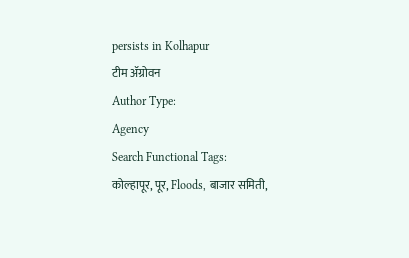persists in Kolhapur
टीम ॲग्रोवन
Author Type:
Agency
Search Functional Tags:
कोल्हापूर, पूर, Floods, बाजार समिती,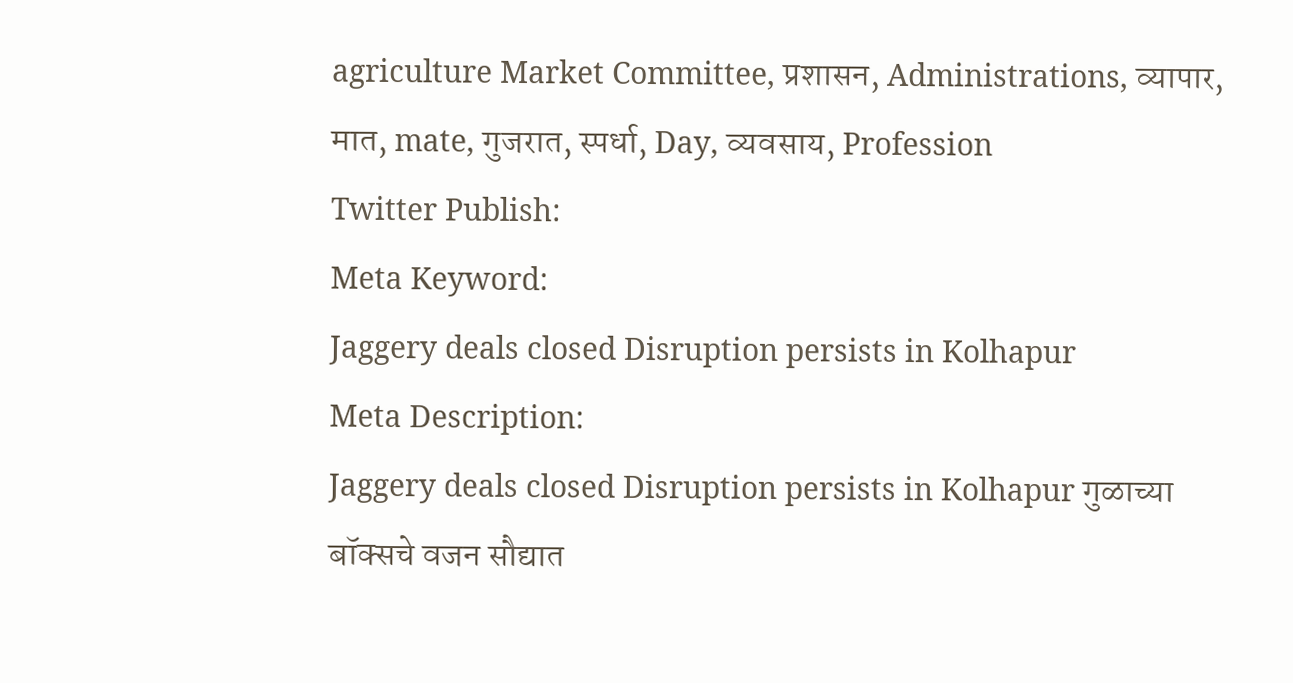agriculture Market Committee, प्रशासन, Administrations, व्यापार, मात, mate, गुजरात, स्पर्धा, Day, व्यवसाय, Profession
Twitter Publish:
Meta Keyword:
Jaggery deals closed Disruption persists in Kolhapur
Meta Description:
Jaggery deals closed Disruption persists in Kolhapur गुळाच्या बॉक्सचे वजन सौद्यात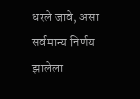धरले जावे, असा सर्वमान्य निर्णय झालेला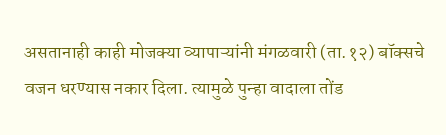असतानाही काही मोजक्या व्यापाऱ्यांनी मंगळवारी (ता.१२) बॉक्सचे वजन धरण्यास नकार दिला. त्यामुळे पुन्हा वादाला तोंड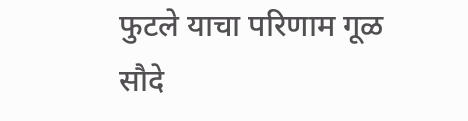फुटले याचा परिणाम गूळ सौदे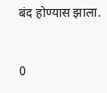बंद होण्यास झाला.


0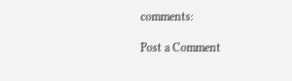comments:

Post a Comment